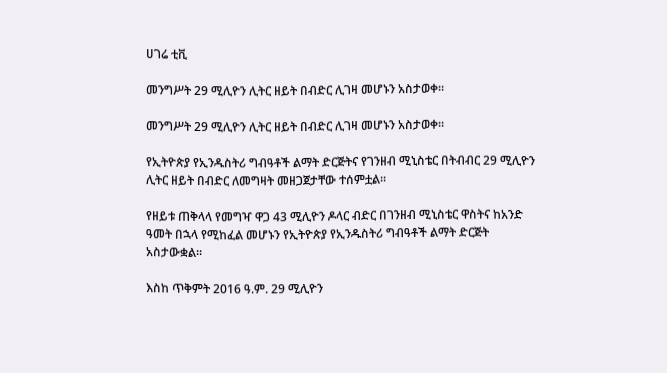ሀገሬ ቲቪ

መንግሥት 29 ሚሊዮን ሊትር ዘይት በብድር ሊገዛ መሆኑን አስታወቀ።

መንግሥት 29 ሚሊዮን ሊትር ዘይት በብድር ሊገዛ መሆኑን አስታወቀ።

የኢትዮጵያ የኢንዱስትሪ ግብዓቶች ልማት ድርጅትና የገንዘብ ሚኒስቴር በትብብር 29 ሚሊዮን ሊትር ዘይት በብድር ለመግዛት መዘጋጀታቸው ተሰምቷል፡፡

የዘይቱ ጠቅላላ የመግዣ ዋጋ 43 ሚሊዮን ዶላር ብድር በገንዘብ ሚኒስቴር ዋስትና ከአንድ ዓመት በኋላ የሚከፈል መሆኑን የኢትዮጵያ የኢንዱስትሪ ግብዓቶች ልማት ድርጅት አስታውቋል።

እስከ ጥቅምት 2016 ዓ.ም. 29 ሚሊዮን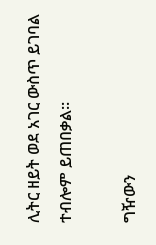ሊትር ዘይት ወደ አገር ውስጥ ይገባል ተብሎም ይጠበቃል፡፡

ግዥውን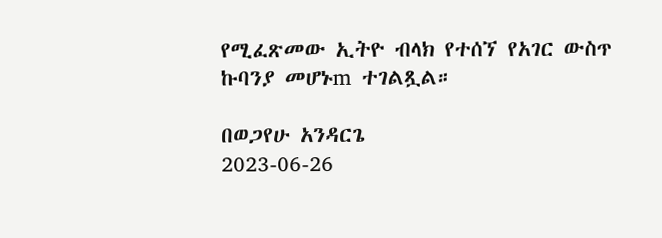የሚፈጽመው ኢትዮ ብላክ የተሰኘ የአገር ውስጥ ኩባንያ መሆኑm ተገልጿል።

በወጋየሁ አንዳርጌ
2023-06-26